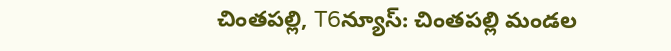చింతపల్లి, T6న్యూస్: చింతపల్లి మండల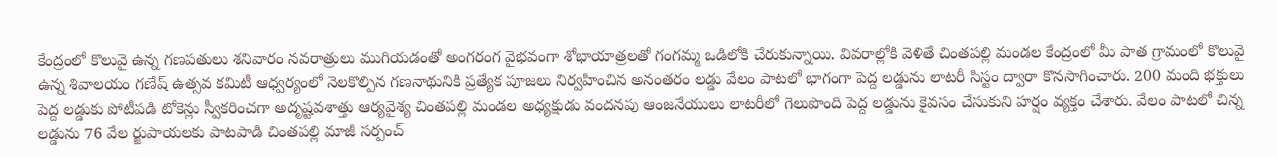కేంద్రంలో కొలువై ఉన్న గణపతులు శనివారం నవరాత్రులు ముగియడంతో అంగరంగ వైభవంగా శోభాయాత్రలతో గంగమ్మ ఒడిలోకి చేరుకున్నాయి. వివరాల్లోకి వెళితే చింతపల్లి మండల కేంద్రంలో మీ పాత గ్రామంలో కొలువై ఉన్న శివాలయం గణేష్ ఉత్సవ కమిటీ ఆధ్వర్యంలో నెలకొల్పిన గణనాథునికి ప్రత్యేక పూజలు నిర్వహించిన అనంతరం లడ్డు వేలం పాటలో భాగంగా పెద్ద లడ్డును లాటరీ సిస్టం ద్వారా కొనసాగించారు. 200 మంది భక్తులు పెద్ద లడ్డుకు పోటీపడి టోకెన్లు స్వీకరించగా అదృష్టవశాత్తు ఆర్యవైశ్య చింతపల్లి మండల అధ్యక్షుడు వందనపు ఆంజనేయులు లాటరీలో గెలుపొంది పెద్ద లడ్డును కైవసం చేసుకుని హర్షం వ్యక్తం చేశారు. వేలం పాటలో చిన్న లడ్డును 76 వేల ర్జుపాయలకు పాటపాడి చింతపల్లి మాజీ సర్పంచ్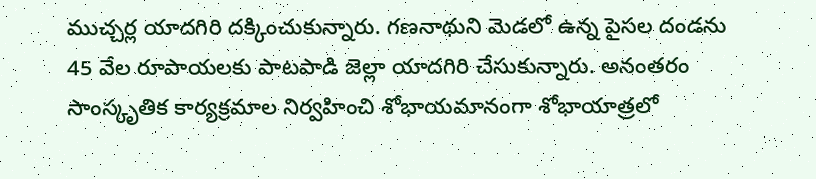ముచ్చర్ల యాదగిరి దక్కించుకున్నారు. గణనాథుని మెడలో ఉన్న పైసల దండను 45 వేల రూపాయలకు పాటపాడి జెల్లా యాదగిరి చేసుకున్నారు. అనంతరం సాంస్కృతిక కార్యక్రమాల నిర్వహించి శోభాయమానంగా శోభాయాత్రలో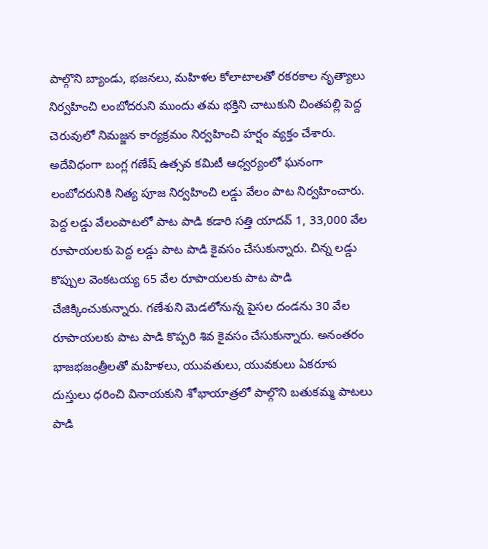పాల్గొని బ్యాండు, భజనలు, మహిళల కోలాటాలతో రకరకాల నృత్యాలు నిర్వహించి లంబోదరుని ముందు తమ భక్తిని చాటుకుని చింతపల్లి పెద్ద చెరువులో నిమజ్జన కార్యక్రమం నిర్వహించి హర్షం వ్యక్తం చేశారు. అదేవిధంగా బంగ్ల గణేష్ ఉత్సవ కమిటీ ఆధ్వర్యంలో ఘనంగా లంబోదరునికి నిత్య పూజ నిర్వహించి లడ్డు వేలం పాట నిర్వహించారు. పెద్ద లడ్డు వేలంపాటలో పాట పాడి కడారి సత్తి యాదవ్ 1, 33,000 వేల రూపాయలకు పెద్ద లడ్డు పాట పాడి కైవసం చేసుకున్నారు. చిన్న లడ్డు కొప్పుల వెంకటయ్య 65 వేల రూపాయలకు పాట పాడి చేజిక్కించుకున్నారు. గణేశుని మెడలోనున్న పైసల దండను 30 వేల రూపాయలకు పాట పాడి కొప్పరి శివ కైవసం చేసుకున్నారు. అనంతరం భాజభజంత్రీలతో మహిళలు, యువతులు, యువకులు ఏకరూప దుస్తులు ధరించి వినాయకుని శోభాయాత్రలో పాల్గొని బతుకమ్మ పాటలు పాడి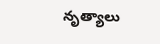నృత్యాలు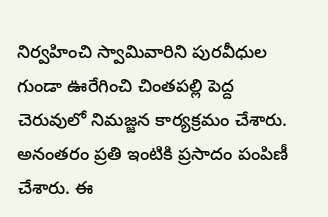నిర్వహించి స్వామివారిని పురవీధుల గుండా ఊరేగించి చింతపల్లి పెద్ద చెరువులో నిమజ్జన కార్యక్రమం చేశారు. అనంతరం ప్రతి ఇంటికి ప్రసాదం పంపిణీ చేశారు. ఈ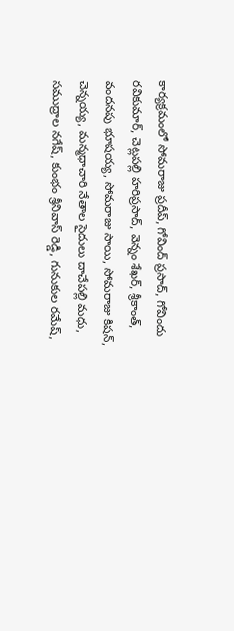కార్యక్రమంలో సోమరాజు ప్రదీప్, గోవింద్ ప్రసాద్, గోవిందు రవికుమార్, చెట్లపల్లి హరిప్రసాద్, వెన్నం శేఖర్, శ్రీకాంత్, వందనపు భూషయ్య, సోమరాజు సాయి, సోమరాజు కిషన్, చెన్నయ్య, మన్మధాచారి నేతాల సైదులు దాచేపల్లి మధు, సముద్రాల నగేష్, కుంభం శ్రీనివాస్ రెడ్డి, గునుకుల రమేష్,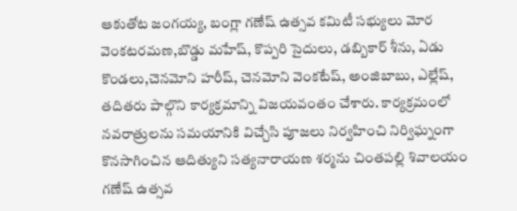ఆకుతోట జంగయ్య, బంగ్లా గణేష్ ఉత్సవ కమిటీ సభ్యులు మోర వెంకటరమణ,బొడ్డు మహేష్, కొప్పరి సైదులు, డబ్బికార్ శీను, ఏడు కొండలు,చెనమోని హరీష్, చెనమోని వెంకటేష్, అంజిబాబు, ఎల్లేష్, తదితరు పాల్గొని కార్యక్రమాన్ని విజయవంతం చేశారు. కార్యక్రమంలో నవరాత్రులను సమయానికి విచ్చేసి పూజలు నిర్వహించి నిర్విఘ్నంగా కొనసాగించిన ఆదిత్యుని సత్యనారాయణ శర్మను చింతపల్లి శివాలయం గణేష్ ఉత్సవ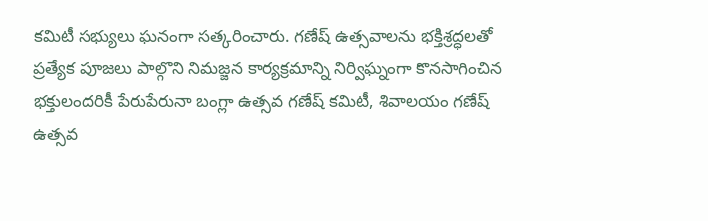కమిటీ సభ్యులు ఘనంగా సత్కరించారు. గణేష్ ఉత్సవాలను భక్తిశ్రద్ధలతో ప్రత్యేక పూజలు పాల్గొని నిమజ్జన కార్యక్రమాన్ని నిర్విఘ్నంగా కొనసాగించిన భక్తులందరికీ పేరుపేరునా బంగ్లా ఉత్సవ గణేష్ కమిటీ, శివాలయం గణేష్ ఉత్సవ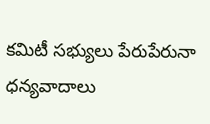కమిటీ సభ్యులు పేరుపేరునా ధన్యవాదాలు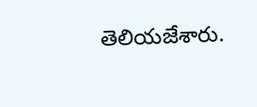తెలియజేశారు.